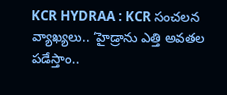KCR HYDRAA : KCR సంచలన వ్యాఖ్యలు.. ‘హైడ్రాను ఎత్తి అవతల పడేస్తాం..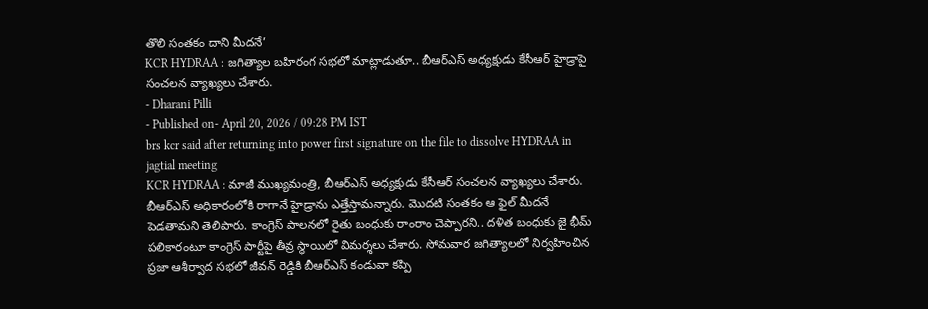తొలి సంతకం దాని మీదనే’
KCR HYDRAA : జగిత్యాల బహిరంగ సభలో మాట్లాడుతూ.. బీఆర్ఎస్ అధ్యక్షుడు కేసీఆర్ హైడ్రాపై సంచలన వ్యాఖ్యలు చేశారు.
- Dharani Pilli
- Published on- April 20, 2026 / 09:28 PM IST
brs kcr said after returning into power first signature on the file to dissolve HYDRAA in jagtial meeting
KCR HYDRAA : మాజీ ముఖ్యమంత్రి, బీఆర్ఎస్ అధ్యక్షుడు కేసీఆర్ సంచలన వ్యాఖ్యలు చేశారు. బీఆర్ఎస్ అధికారంలోకి రాగానే హైడ్రాను ఎత్తేస్తామన్నారు. మొదటి సంతకం ఆ ఫైల్ మీదనే పెడతామని తెలిపారు. కాంగ్రెస్ పాలనలో రైతు బంధుకు రాంరాం చెప్పారని.. దళిత బంధుకు జై భీమ్ పలికారంటూ కాంగ్రెస్ పార్టీపై తీవ్ర స్థాయిలో విమర్శలు చేశారు. సోమవార జగిత్యాలలో నిర్వహించిన ప్రజా ఆశీర్వాద సభలో జీవన్ రెడ్డికి బీఆర్ఎస్ కండువా కప్పి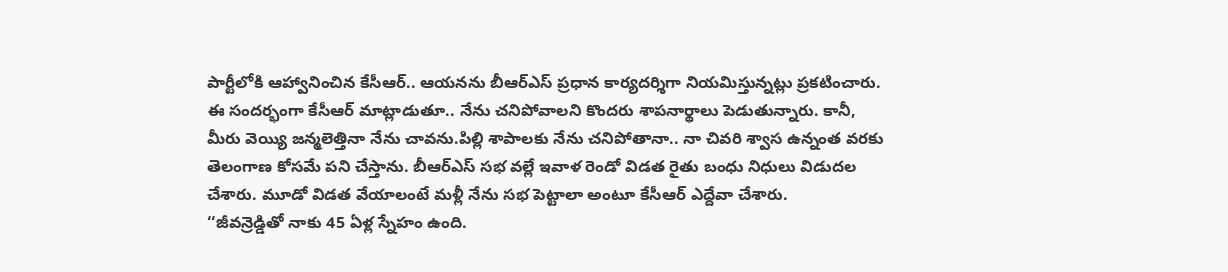పార్టీలోకి ఆహ్వానించిన కేసీఆర్.. ఆయనను బీఆర్ఎస్ ప్రధాన కార్యదర్శిగా నియమిస్తున్నట్లు ప్రకటించారు.
ఈ సందర్భంగా కేసీఆర్ మాట్లాడుతూ.. నేను చనిపోవాలని కొందరు శాపనార్థాలు పెడుతున్నారు. కానీ, మీరు వెయ్యి జన్మలెత్తినా నేను చావను.పిల్లి శాపాలకు నేను చనిపోతానా.. నా చివరి శ్వాస ఉన్నంత వరకు తెలంగాణ కోసమే పని చేస్తాను. బీఆర్ఎస్ సభ వల్లే ఇవాళ రెండో విడత రైతు బంధు నిధులు విడుదల చేశారు. మూడో విడత వేయాలంటే మళ్లీ నేను సభ పెట్టాలా అంటూ కేసీఆర్ ఎద్దేవా చేశారు.
‘‘జీవన్రెడ్డితో నాకు 45 ఏళ్ల స్నేహం ఉంది.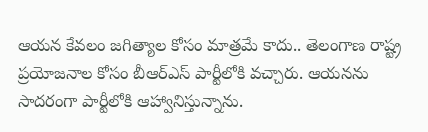ఆయన కేవలం జగిత్యాల కోసం మాత్రమే కాదు.. తెలంగాణ రాష్ట్ర ప్రయోజనాల కోసం బీఆర్ఎస్ పార్టీలోకి వచ్చారు. ఆయనను సాదరంగా పార్టీలోకి ఆహ్వానిస్తున్నాను.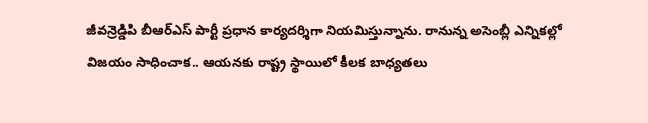జీవన్రెడ్డిపి బీఆర్ఎస్ పార్టీ ప్రధాన కార్యదర్శిగా నియమిస్తున్నాను. రానున్న అసెంబ్లీ ఎన్నికల్లో విజయం సాధించాక.. ఆయనకు రాష్ట్ర స్థాయిలో కీలక బాధ్యతలు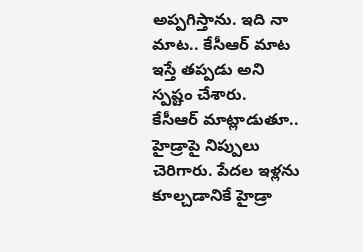అప్పగిస్తాను. ఇది నా మాట.. కేసీఆర్ మాట ఇస్తే తప్పడు అని స్పష్టం చేశారు.
కేసీఆర్ మాట్లాడుతూ.. హైడ్రాపై నిప్పులు చెరిగారు. పేదల ఇళ్లను కూల్చడానికే హైడ్రా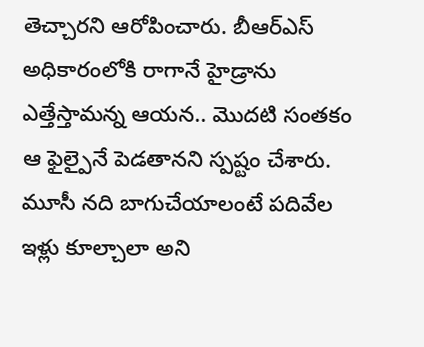తెచ్చారని ఆరోపించారు. బీఆర్ఎస్ అధికారంలోకి రాగానే హైడ్రాను ఎత్తేస్తామన్న ఆయన.. మొదటి సంతకం ఆ ఫైల్పైనే పెడతానని స్పష్టం చేశారు. మూసీ నది బాగుచేయాలంటే పదివేల ఇళ్లు కూల్చాలా అని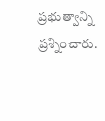ప్రభుత్వాన్ని ప్రశ్నించారు.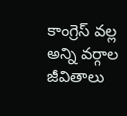కాంగ్రెస్ వల్ల అన్ని వర్గాల జీవితాలు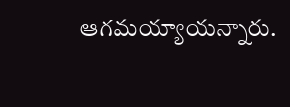ఆగమయ్యాయన్నారు.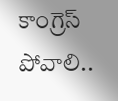కాంగ్రెస్ పోవాలి..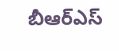బీఆర్ఎస్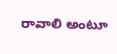రావాలి అంటూ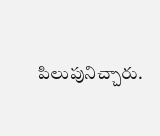పిలుపునిచ్చారు.